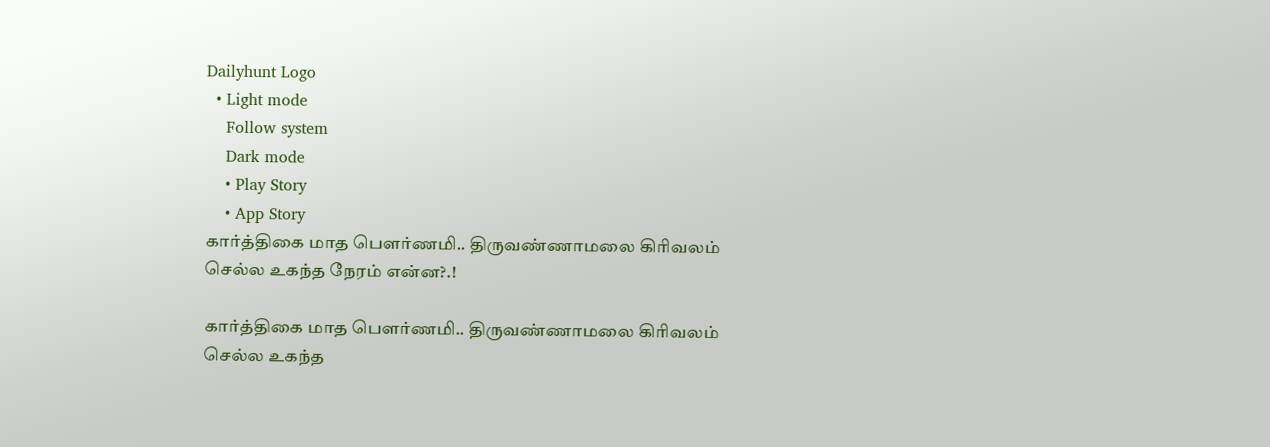Dailyhunt Logo
  • Light mode
    Follow system
    Dark mode
    • Play Story
    • App Story
கார்த்திகை மாத பௌர்ணமி.. திருவண்ணாமலை கிரிவலம் செல்ல உகந்த நேரம் என்ன?.!

கார்த்திகை மாத பௌர்ணமி.. திருவண்ணாமலை கிரிவலம் செல்ல உகந்த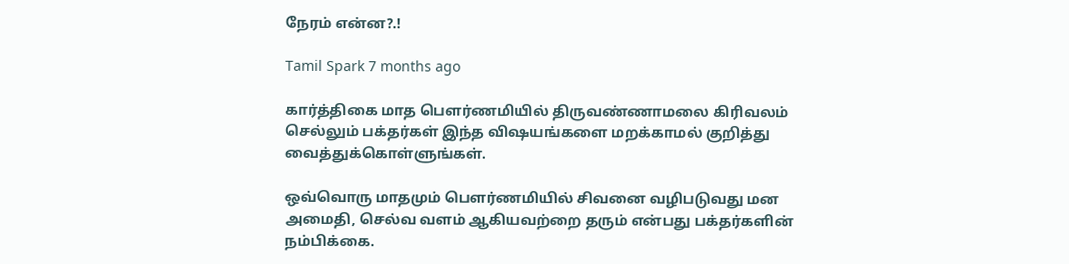நேரம் என்ன?.!

Tamil Spark 7 months ago

கார்த்திகை மாத பௌர்ணமியில் திருவண்ணாமலை கிரிவலம் செல்லும் பக்தர்கள் இந்த விஷயங்களை மறக்காமல் குறித்து வைத்துக்கொள்ளுங்கள்.

ஒவ்வொரு மாதமும் பௌர்ணமியில் சிவனை வழிபடுவது மன அமைதி, செல்வ வளம் ஆகியவற்றை தரும் என்பது பக்தர்களின் நம்பிக்கை.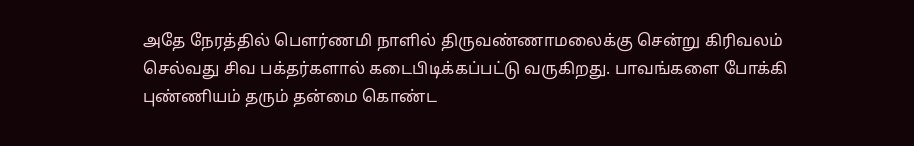அதே நேரத்தில் பௌர்ணமி நாளில் திருவண்ணாமலைக்கு சென்று கிரிவலம் செல்வது சிவ பக்தர்களால் கடைபிடிக்கப்பட்டு வருகிறது. பாவங்களை போக்கி புண்ணியம் தரும் தன்மை கொண்ட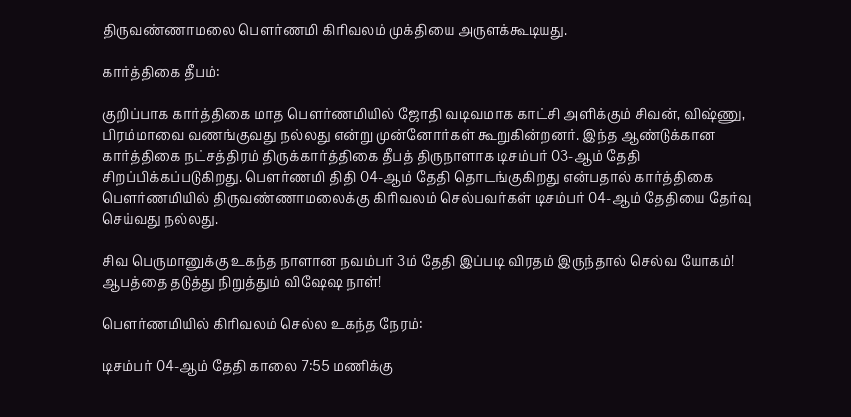திருவண்ணாமலை பௌர்ணமி கிரிவலம் முக்தியை அருளக்கூடியது.

கார்த்திகை தீபம்:

குறிப்பாக கார்த்திகை மாத பௌர்ணமியில் ஜோதி வடிவமாக காட்சி அளிக்கும் சிவன், விஷ்ணு, பிரம்மாவை வணங்குவது நல்லது என்று முன்னோர்கள் கூறுகின்றனர். இந்த ஆண்டுக்கான கார்த்திகை நட்சத்திரம் திருக்கார்த்திகை தீபத் திருநாளாக டிசம்பர் 03-ஆம் தேதி சிறப்பிக்கப்படுகிறது. பௌர்ணமி திதி 04-ஆம் தேதி தொடங்குகிறது என்பதால் கார்த்திகை பௌர்ணமியில் திருவண்ணாமலைக்கு கிரிவலம் செல்பவர்கள் டிசம்பர் 04-ஆம் தேதியை தேர்வு செய்வது நல்லது.

சிவ பெருமானுக்கு உகந்த நாளான நவம்பர் 3ம் தேதி இப்படி விரதம் இருந்தால் செல்வ யோகம்! ஆபத்தை தடுத்து நிறுத்தும் விஷேஷ நாள்!

பௌர்ணமியில் கிரிவலம் செல்ல உகந்த நேரம்:

டிசம்பர் 04-ஆம் தேதி காலை 7:55 மணிக்கு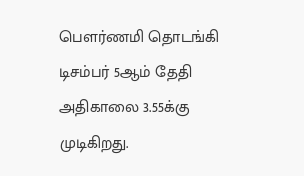பௌர்ணமி தொடங்கி டிசம்பர் 5ஆம் தேதி அதிகாலை 3.55க்கு முடிகிறது.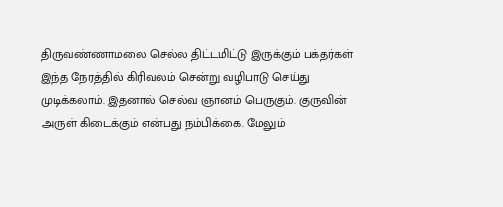திருவண்ணாமலை செல்ல திட்டமிட்டு இருக்கும் பக்தர்கள் இந்த நேரத்தில் கிரிவலம் சென்று வழிபாடு செய்து முடிக்கலாம். இதனால் செல்வ ஞானம் பெருகும். குருவின் அருள் கிடைக்கும் என்பது நம்பிக்கை. மேலும்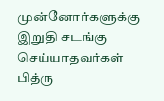முன்னோர்களுக்கு இறுதி சடங்கு செய்யாதவர்கள் பித்ரு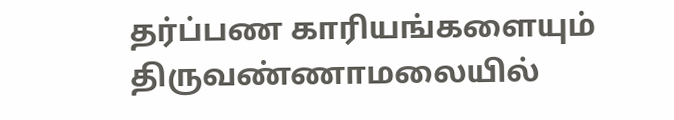தர்ப்பண காரியங்களையும் திருவண்ணாமலையில்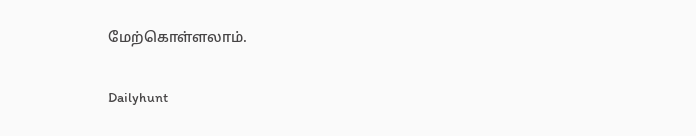மேற்கொள்ளலாம்.

Dailyhunt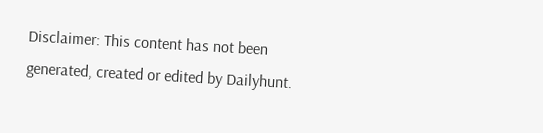Disclaimer: This content has not been generated, created or edited by Dailyhunt.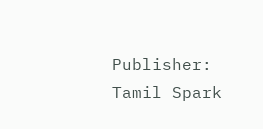Publisher: Tamil Spark